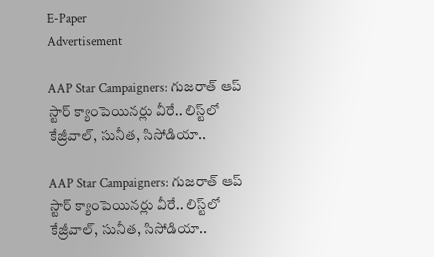E-Paper
Advertisement

AAP Star Campaigners: గుజరాత్ ఆప్ స్టార్ క్యాంపెయినర్లు వీరే.. లిస్ట్‌లో కేజ్రీవాల్, సునీత, సిసోడియా..

AAP Star Campaigners: గుజరాత్ ఆప్ స్టార్ క్యాంపెయినర్లు వీరే.. లిస్ట్‌లో కేజ్రీవాల్, సునీత, సిసోడియా..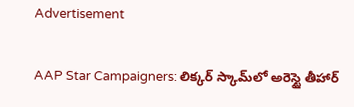Advertisement

AAP Star Campaigners: లిక్కర్ స్కామ్‌లో అరెస్టై తీహార్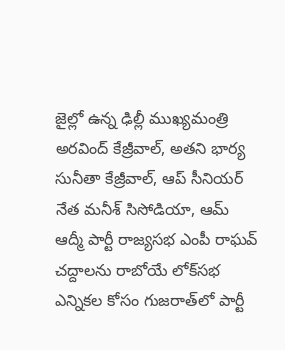జైల్లో ఉన్న ఢిల్లీ ముఖ్యమంత్రి అరవింద్ కేజ్రీవాల్, అతని భార్య సునీతా కేజ్రీవాల్, ఆప్ సీనియర్ నేత మనీశ్ సిసోడియా, ఆమ్ ఆద్మీ పార్టీ రాజ్యసభ ఎంపీ రాఘవ్ చద్దాలను రాబోయే లోక్‌సభ ఎన్నికల కోసం గుజరాత్‌లో పార్టీ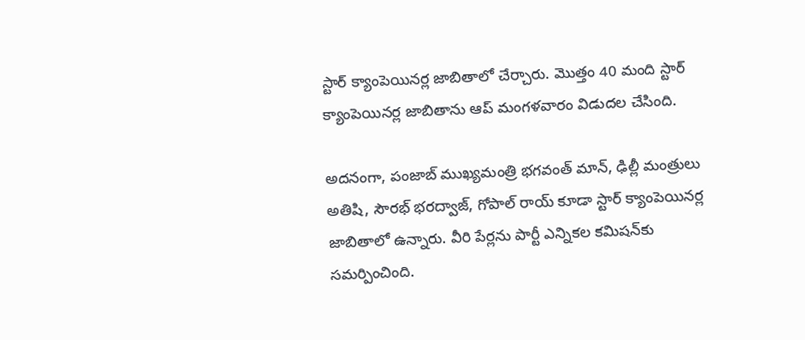స్టార్ క్యాంపెయినర్ల జాబితాలో చేర్చారు. మొత్తం 40 మంది స్టార్ క్యాంపెయినర్ల జాబితాను ఆప్ మంగళవారం విడుదల చేసింది.

అదనంగా, పంజాబ్ ముఖ్యమంత్రి భగవంత్ మాన్, ఢిల్లీ మంత్రులు అతిషి, సౌరభ్ భరద్వాజ్, గోపాల్ రాయ్ కూడా స్టార్ క్యాంపెయినర్ల జాబితాలో ఉన్నారు. వీరి పేర్లను పార్టీ ఎన్నికల కమిషన్‌కు సమర్పించింది.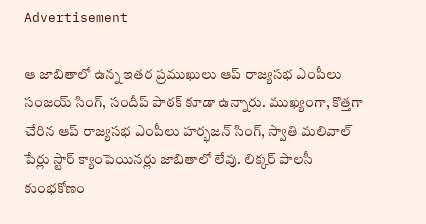Advertisement

ఆ జాబితాలో ఉన్న ఇతర ప్రముఖులు ఆప్ రాజ్యసభ ఎంపీలు సంజయ్ సింగ్, సందీప్ పాఠక్ కూడా ఉన్నారు. ముఖ్యంగా, కొత్తగా చేరిన ఆప్ రాజ్యసభ ఎంపీలు హర్భజన్ సింగ్, స్వాతి మలివాల్ పేర్లు స్టార్ క్యాంపెయినర్లు జాబితాలో లేవు. లిక్కర్ పాలసీ కుంభకోణం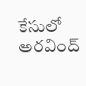కేసులో అరవింద్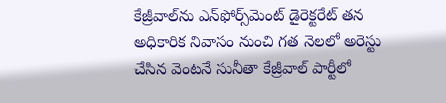కేజ్రీవాల్‌ను ఎన్‌ఫోర్స్‌మెంట్ డైరెక్టరేట్ తన అధికారిక నివాసం నుంచి గత నెలలో అరెస్టు చేసిన వెంటనే సునీతా కేజ్రీవాల్ పార్టీలో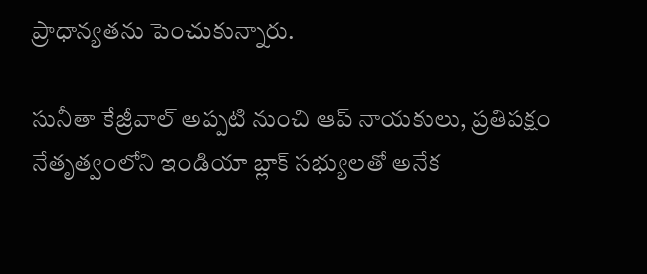ప్రాధాన్యతను పెంచుకున్నారు.

సునీతా కేజ్రీవాల్ అప్పటి నుంచి ఆప్ నాయకులు, ప్రతిపక్షం నేతృత్వంలోని ఇండియా బ్లాక్ సభ్యులతో అనేక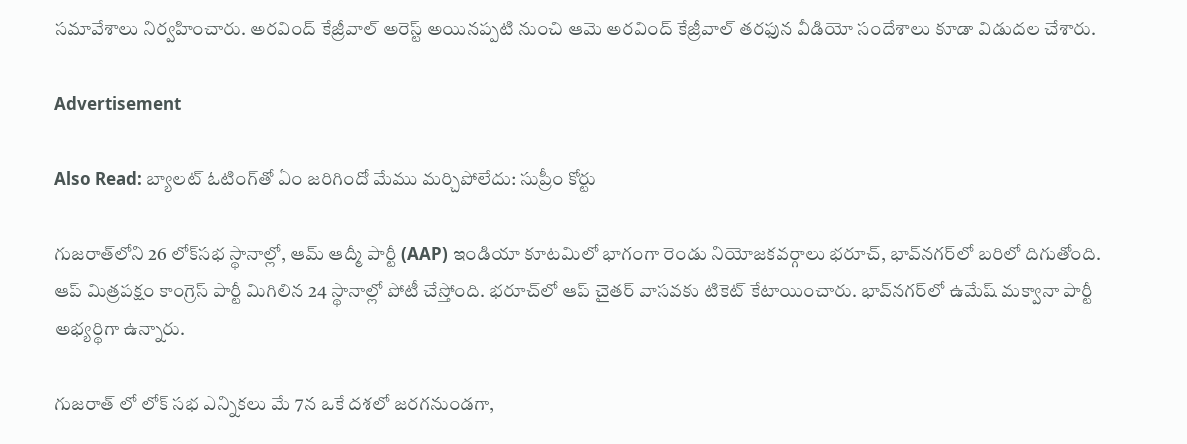సమావేశాలు నిర్వహించారు. అరవింద్ కేజ్రీవాల్ అరెస్ట్ అయినప్పటి నుంచి ఆమె అరవింద్ కేజ్రీవాల్ తరఫున వీడియో సందేశాలు కూడా విడుదల చేశారు.

Advertisement

Also Read: బ్యాలట్ ఓటింగ్‌తో ఏం జరిగిందో మేము మర్చిపోలేదు: సుప్రీం కోర్టు

గుజరాత్‌లోని 26 లోక్‌సభ స్థానాల్లో, ఆమ్ ఆద్మీ పార్టీ (AAP) ఇండియా కూటమిలో భాగంగా రెండు నియోజకవర్గాలు భరూచ్, భావ్‌నగర్‌లో బరిలో దిగుతోంది. ఆప్ మిత్రపక్షం కాంగ్రెస్ పార్టీ మిగిలిన 24 స్థానాల్లో పోటీ చేస్తోంది. భరూచ్‌లో ఆప్ చైతర్ వాసవకు టికెట్ కేటాయించారు. భావ్‌నగర్‌లో ఉమేష్ మక్వానా పార్టీ అభ్యర్థిగా ఉన్నారు.

గుజరాత్ లో లోక్ సభ ఎన్నికలు మే 7న ఒకే దశలో జరగనుండగా,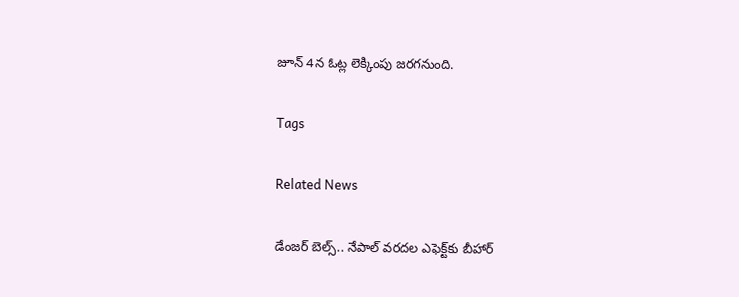జూన్ 4న ఓట్ల లెక్కింపు జరగనుంది.

Tags

Related News

డేంజర్ బెల్స్.. నేపాల్ వరదల ఎఫెక్ట్‌కు బీహార్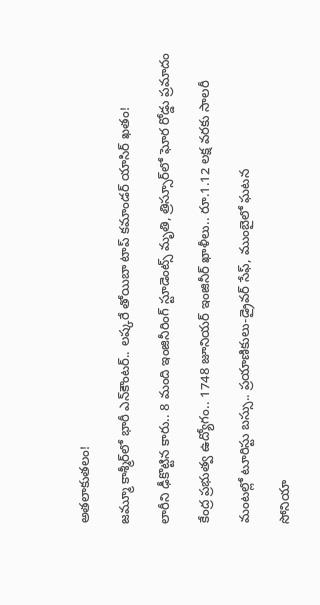అతలాకుతలం!

జమ్మూ కాశ్మీర్‌లో భారీ ఎన్‌కౌంటర్.. లష్కరే తోయిబా టాప్ కమాండర్ యాసిర్ ఖతం!

లారీని ఢీకొట్టిన కారు.. 8 మంది ఇంజినీరింగ్ స్టూడెంట్స్ మృతి, త్రిస్సూర్‌లో ఘోర రోడ్డు ప్రమాదం

కేంద్ర ప్రభుత్వ ఉద్యోగం.. 1748 జూనియర్ ఇంజినీర్ ఖాళీలు.. రూ.1.12 లక్ష వరకు సాలరీ

మంటల్లో టూరిస్టు బస్సు.. ప్రయాణికులు-డ్రైవర్ సేఫ్, ముంబైలో ఘటన

సోనియా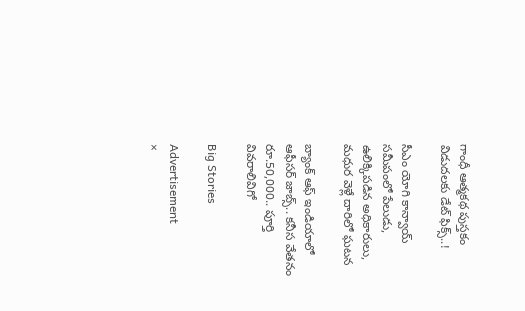గాంధీ ఆత్మకథ పుస్తకం విడుదలకు డేట్ ఫిక్స్..!

సీఎం యోగి కాన్వాయ్ సమీపంలో పేలుడు, ఉలిక్కిపడిన అధికారులు, మధుర వెళ్లే దారిలో ఘటన

బ్యాంక్ ఆఫ్ ఇండియాలో ఆఫీసర్ జాబ్స్.. కనీస వేతనం రూ.50,000.. పూర్తి వివరాలివిగో

Big Stories

Advertisement
×